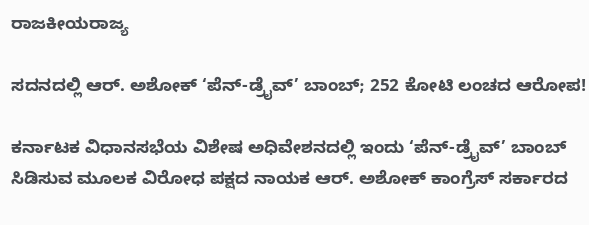ರಾಜಕೀಯರಾಜ್ಯ

ಸದನದಲ್ಲಿ ಆರ್. ಅಶೋಕ್ ‘ಪೆನ್-ಡ್ರೈವ್’ ಬಾಂಬ್; 252 ಕೋಟಿ ಲಂಚದ ಆರೋಪ!

ಕರ್ನಾಟಕ ವಿಧಾನಸಭೆಯ ವಿಶೇಷ ಅಧಿವೇಶನದಲ್ಲಿ ಇಂದು ‘ಪೆನ್-ಡ್ರೈವ್’ ಬಾಂಬ್ ಸಿಡಿಸುವ ಮೂಲಕ ವಿರೋಧ ಪಕ್ಷದ ನಾಯಕ ಆರ್. ಅಶೋಕ್ ಕಾಂಗ್ರೆಸ್ ಸರ್ಕಾರದ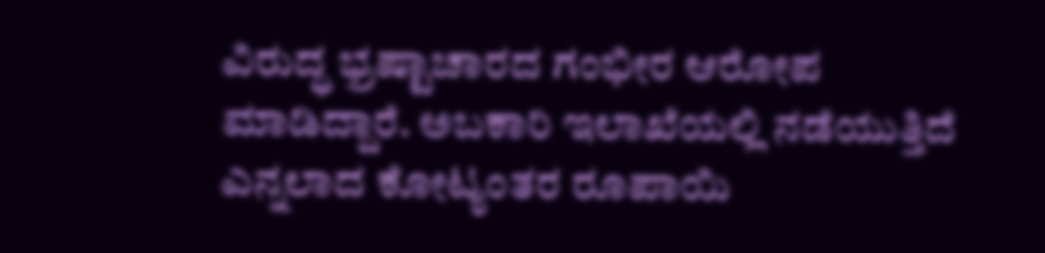ವಿರುದ್ಧ ಭ್ರಷ್ಟಾಚಾರದ ಗಂಭೀರ ಆರೋಪ ಮಾಡಿದ್ದಾರೆ. ಅಬಕಾರಿ ಇಲಾಖೆಯಲ್ಲಿ ನಡೆಯುತ್ತಿದೆ ಎನ್ನಲಾದ ಕೋಟ್ಯಂತರ ರೂಪಾಯಿ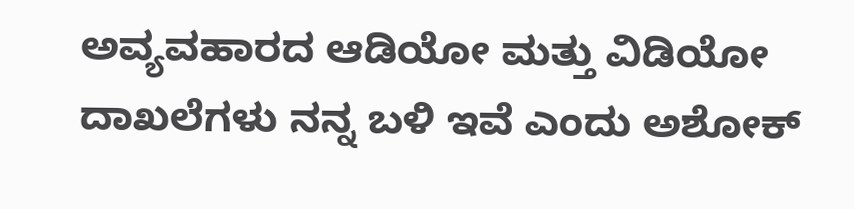ಅವ್ಯವಹಾರದ ಆಡಿಯೋ ಮತ್ತು ವಿಡಿಯೋ ದಾಖಲೆಗಳು ನನ್ನ ಬಳಿ ಇವೆ ಎಂದು ಅಶೋಕ್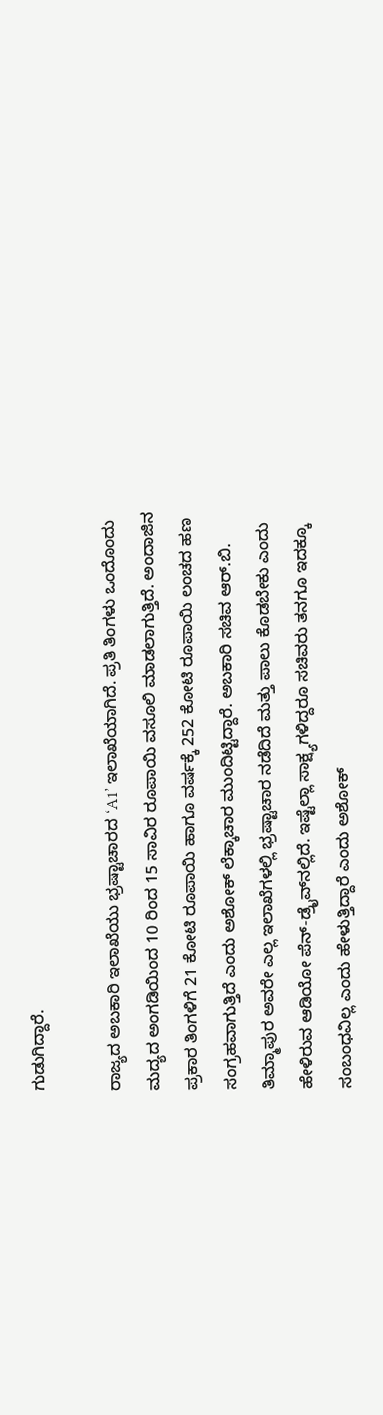ಗುಡುಗಿದ್ದಾರೆ.

ರಾಜ್ಯದ ಅಬಕಾರಿ ಇಲಾಖೆಯು ಭ್ರಷ್ಟಾಚಾರದ ‘A1’ ಇಲಾಖೆಯಾಗಿದೆ. ಪ್ರತಿ ತಿಂಗಳು ಒಂದೊಂದು ಮದ್ಯದ ಅಂಗಡಿಯಿಂದ 10 ರಿಂದ 15 ಸಾವಿರ ರೂಪಾಯಿ ವಸೂಲಿ ಮಾಡಲಾಗುತ್ತಿದೆ. ಅಂದಾಜಿನ ಪ್ರಕಾರ ತಿಂಗಳಿಗೆ 21 ಕೋಟಿ ರೂಪಾಯಿ ಹಾಗೂ ವರ್ಷಕ್ಕೆ 252 ಕೋಟಿ ರೂಪಾಯಿ ಲಂಚದ ಹಣ ಸಂಗ್ರಹವಾಗುತ್ತಿದೆ ಎಂದು ಅಶೋಕ್ ಲೆಕ್ಕಾಚಾರ ಮುಂದಿಟ್ಟಿದ್ದಾರೆ. ಅಬಕಾರಿ ಸಚಿವ ಆರ್.ಬಿ. ತಿಮ್ಮಾಪುರ ಅವರೇ ಎಲ್ಲ ಇಲಾಖೆಗಳಲ್ಲಿ ಭ್ರಷ್ಟಾಚಾರ ನಡೆದಿದೆ ಮತ್ತು ಪಾಲು ಕೊಡಬೇಕು ಎಂದು ಹೇಳಿರುವ ಆಡಿಯೋ ಪೆನ್-ಡ್ರೈವ್‌ನಲ್ಲಿದೆ. ಇಷ್ಟೆಲ್ಲಾ ಸಾಕ್ಷ್ಯಗಳಿದ್ದರೂ ಸಚಿವರು ತನಗೂ ಇದಕ್ಕೂ ಸಂಬಂಧವಿಲ್ಲ ಎಂದು ಹೇಳುತ್ತಿದ್ದಾರೆ ಎಂದು ಅಶೋಕ್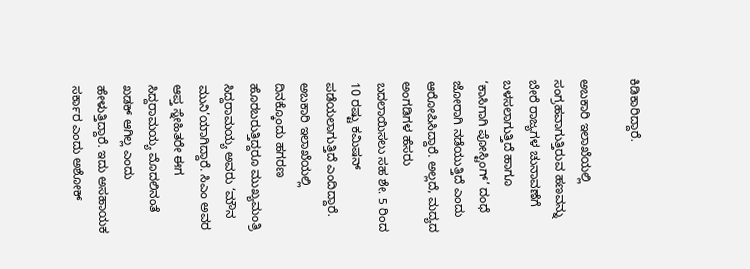ಕಿಡಿಕಾರಿದ್ದಾರೆ.

ಅಬಕಾರಿ ಇಲಾಖೆಯಲ್ಲಿ ಸಂಗ್ರಹವಾಗುತ್ತಿರುವ ಹಣವನ್ನು ಬೇರೆ ರಾಜ್ಯಗಳ ಚುನಾವಣೆಗೆ ಬಳಸಲಾಗುತ್ತಿದೆ ಹಾಗೂ ‘ಕಾಸಿಗಾಗಿ ಪೋಸ್ಟಿಂಗ್’ ದಂಧೆ ಜೋರಾಗಿ ನಡೆಯುತ್ತಿದೆ ಎಂದು ಆರೋಪಿಸಿದ್ದಾರೆ. ಅಲ್ಲದೆ, ಮದ್ಯದ ಅಂಗಡಿಗಳ ಹೆಸರು ಬದಲಾಯಿಸಲು ಸಹ ಶೇ. 5 ರಿಂದ 10 ರಷ್ಟು ಕಮಿಷನ್ ಪಡೆಯಲಾಗುತ್ತಿದೆ ಎಂದಿದ್ದಾರೆ. ಅಬಕಾರಿ ಇಲಾಖೆಯಲ್ಲಿ ದಿನಕ್ಕೊಂದು ಹಗರಣ ಹೊರಬರುತ್ತಿದ್ದರೂ ಮುಖ್ಯಮಂತ್ರಿ ಸಿದ್ದರಾಮಯ್ಯ ಅವರು ‘ಮೌನ ಮುನಿ’ಯಾಗಿದ್ದಾರೆ. ಸಿಎಂ ಅವರ ಆಪ್ತ ಸ್ನೇಹಿತರೇ ಈಗ ಸಿದ್ದರಾಮಯ್ಯ ಮೊದಲಿನಂತೆ ಖಡಕ್ ಆಗಿಲ್ಲ ಎಂದು ಹೇಳುತ್ತಿದ್ದಾರೆ. ಇದು ಅಸಹಾಯಕ ಸರ್ಕಾರ ಎಂದು ಅಶೋಕ್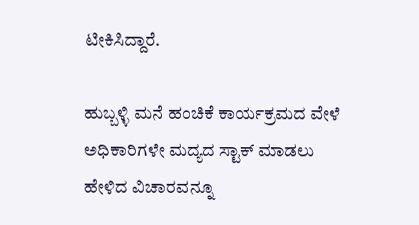ಟೀಕಿಸಿದ್ದಾರೆ.

ಹುಬ್ಬಳ್ಳಿ ಮನೆ ಹಂಚಿಕೆ ಕಾರ್ಯಕ್ರಮದ ವೇಳೆ ಅಧಿಕಾರಿಗಳೇ ಮದ್ಯದ ಸ್ಟಾಕ್ ಮಾಡಲು ಹೇಳಿದ ವಿಚಾರವನ್ನೂ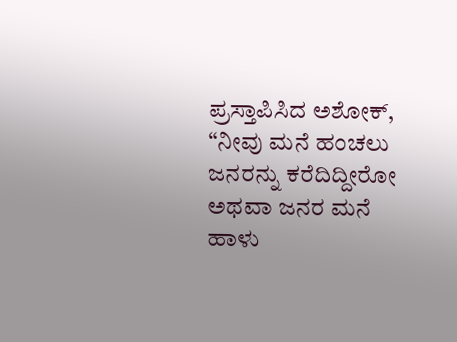ಪ್ರಸ್ತಾಪಿಸಿದ ಅಶೋಕ್, “ನೀವು ಮನೆ ಹಂಚಲು ಜನರನ್ನು ಕರೆದಿದ್ದೀರೋ ಅಥವಾ ಜನರ ಮನೆ ಹಾಳು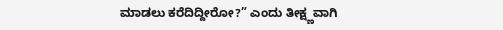ಮಾಡಲು ಕರೆದಿದ್ದೀರೋ?” ಎಂದು ತೀಕ್ಷ್ಣವಾಗಿ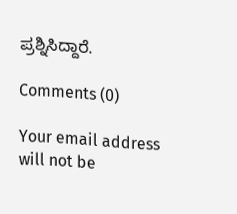ಪ್ರಶ್ನಿಸಿದ್ದಾರೆ.

Comments (0)

Your email address will not be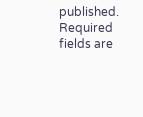published. Required fields are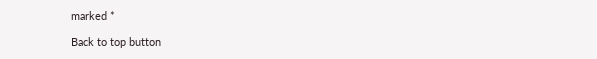marked *

Back to top button